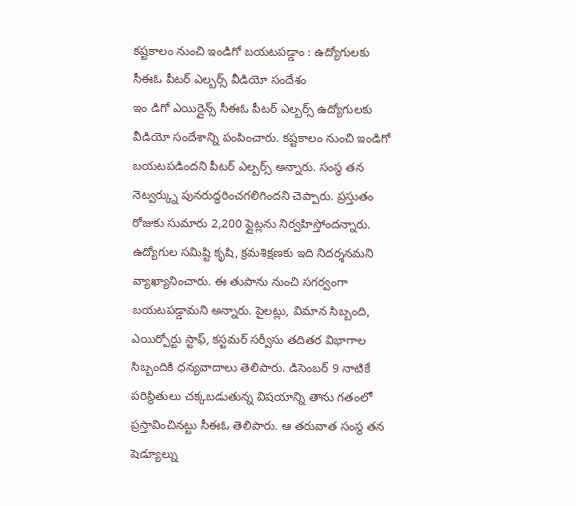కష్టకాలం నుంచి ఇండిగో బయటపడ్డాం : ఉద్యోగులకు సీఈఓ పీటర్ ఎల్బర్స్ వీడియో సందేశం
ఇం డిగో ఎయిర్లైన్స్ సీఈఓ పీటర్ ఎల్బర్స్ ఉద్యోగులకు వీడియో సందేశాన్ని పంపించారు. కష్టకాలం నుంచి ఇండిగో బయటపడిందని పీటర్ ఎల్బర్స్ అన్నారు. సంస్థ తన నెట్వర్క్ను పునరుద్ధరించగలిగిందని చెప్పారు. ప్రస్తుతం రోజుకు సుమారు 2,200 ఫ్లైట్లను నిర్వహిస్తోందన్నారు. ఉద్యోగుల సమిష్టి కృషి, క్రమశిక్షణకు ఇది నిదర్శనమని వ్యాఖ్యానించారు. ఈ తుపాను నుంచి సగర్వంగా బయటపడ్డామని అన్నారు. పైలట్లు, విమాన సిబ్బంది, ఎయిర్పోర్టు స్టాఫ్, కస్టమర్ సర్వీసు తదితర విభాగాల సిబ్బందికి ధన్యవాదాలు తెలిపారు. డిసెంబర్ 9 నాటికే పరిస్థితులు చక్కబడుతున్న విషయాన్ని తాను గతంలో ప్రస్తావించినట్టు సీఈఓ తెలిపారు. ఆ తరువాత సంస్థ తన షెడ్యూల్ను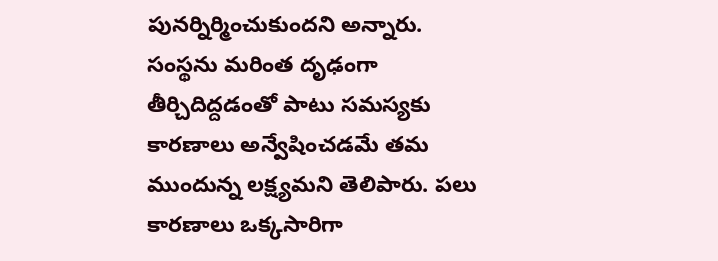పునర్నిర్మించుకుందని అన్నారు. సంస్థను మరింత దృఢంగా తీర్చిదిద్దడంతో పాటు సమస్యకు కారణాలు అన్వేషించడమే తమ ముందున్న లక్ష్యమని తెలిపారు. పలు కారణాలు ఒక్కసారిగా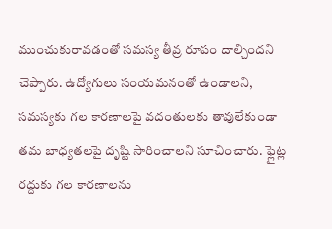ముంచుకురావడంతో సమస్య తీవ్ర రూపం దాల్చిందని చెప్పారు. ఉద్యోగులు సంయమనంతో ఉండాలని, సమస్యకు గల కారణాలపై వదంతులకు తావులేకుండా తమ బాధ్యతలపై దృష్టి సారించాలని సూచించారు. ఫ్లైట్ల రద్దుకు గల కారణాలను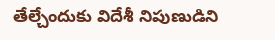తేల్చేందుకు విదేశీ నిపుణుడిని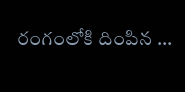రంగంలోకి దింపిన ...